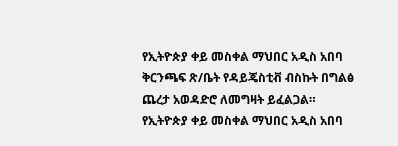የኢትዮጵያ ቀይ መስቀል ማህበር አዲስ አበባ ቅርንጫፍ ጽ/ቤት የዳይጄስቲቭ ብስኩት በግልፅ ጨረታ አወዳድሮ ለመግዛት ይፈልጋል።
የኢትዮጵያ ቀይ መስቀል ማህበር አዲስ አበባ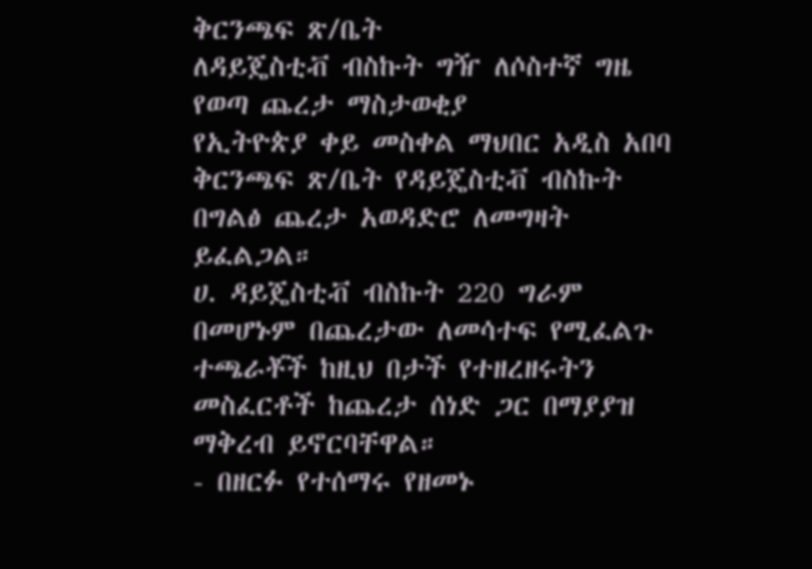ቅርንጫፍ ጽ/ቤት
ለዳይጄስቲቭ ብስኩት ግዥ ለሶስተኛ ግዜ የወጣ ጨረታ ማስታወቂያ
የኢትዮጵያ ቀይ መስቀል ማህበር አዲስ አበባ ቅርንጫፍ ጽ/ቤት የዳይጄስቲቭ ብስኩት በግልፅ ጨረታ አወዳድሮ ለመግዛት ይፈልጋል።
ሀ. ዳይጄስቲቭ ብስኩት 220 ግራም
በመሆኑም በጨረታው ለመሳተፍ የሚፈልጉ ተጫራቾች ከዚህ በታች የተዘረዘሩትን መስፈርቶች ከጨረታ ሰነድ ጋር በማያያዝ ማቅረብ ይኖርባቸዋል።
- በዘርፉ የተሰማሩ የዘመኑ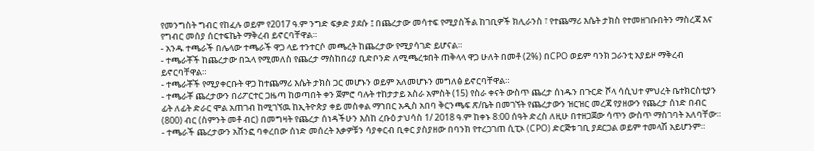የመንግስት ግብር የከፈሉ ወይም የ2017 ዓ.ም ንግድ ፍቃድ ያደሱ ፤ በጨረታው መሳተፍ የሚያስችል ከገቢዎች ክሊራንስ ፣ የተጨማሪ እሴት ታክስ የተመዘገቡበትን ማስረጃ እና የግብር መሰያ ሰርተፍኬት ማቅረብ ይኖርባቸዋል።
- አንዱ ተጫራች በሌላው ተጫራች ዋጋ ላይ ተንተርሶ መጫረት ከጨረታው የሚያሳገድ ይሆናል።
- ተጫራቾች ከጨረታው በኋላ የሚመለስ የጨረታ ማስከበሪያ ቢድቦንድ ለሚጫረቱበት ጠቅላላ ዋጋ ሁለት በመቶ (2%) በCPO ወይም ባንክ ጋራንቲ አያይዞ ማቅረብ ይኖርባቸዋል።
- ተጫራቾች የሚያቀርቡት ዋጋ ከተጨማሪ እሴት ታክስ ጋር መሆኑን ወይም አለመሆኑን መግለፅ ይኖርባቸዋል።
- ተጫራቾ ጨረታውን በሪፖርተር ጋዜጣ ከወጣበት ቀን ጀምሮ ባሉት ተከታታይ አስራ አምስት (15) የስራ ቀናት ውስጥ ጨረታ ሰነዱን በጉርድ ሾላ ሳሲህተ ምህረት ቤተክርስቲያን ፊት ለፊት ድራር ሞል አጠገብ ከሚገኘዉ ከኢትዮጵያ ቀይ መስቀል ማኀበር አዲስ አበባ ቅርንጫፍ ጽ/ቤት በመገኘት የጨረታውን ዝርዝር መረጃ የያዘውን የጨረታ ሰነድ በብር (800) ብር (ስምንት መቶ ብር) በመግዛት የጨረታ ሰነዳችሁን እስከ ረቡዕ ታህሳስ 1/ 2018 ዓ.ም ከቀኑ 8:00 ሰዓት ድረስ ለዚሁ በተዘጋጀው ሳጥን ውስጥ ማስገባት አለባቸው።
- ተጫራች ጨረታውን አሸንፎ ባቀረበው ሰነድ መሰረት እቃዎቹን ሳያቀርብ ቢቀር ያስያዘው በባንክ የተረጋገጠ ሲፒኦ (CPO) ድርጅቱ ገቢ ያደርጋል ወይም ተመላሽ አይሆንም።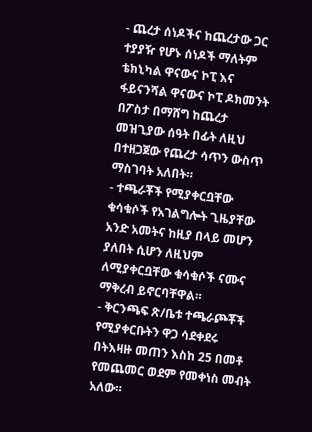- ጨረታ ሰነዶችና ከጨረታው ጋር ተያያዥ የሆኑ ሰነዶች ማለትም ቴክኒካል ዋናውና ኮፒ እና ፋይናንሻል ዋናውና ኮፒ ዶክመንት በፖስታ በማሸግ ከጨረታ መዝጊያው ሰዓት በፊት ለዚህ በተዘጋጀው የጨረታ ሳጥን ውስጥ ማስገባት አለበት።
- ተጫራቾች የሚያቀርቧቸው ቁሳቁሶች የአገልግሎት ጊዜያቸው አንድ አመትና ከዚያ በላይ መሆን ያለበት ሲሆን ለዚህም ለሚያቀርቧቸው ቁሳቁሶች ናሙና ማቅረብ ይኖርባቸዋል።
- ቅርንጫፍ ጽ/ቤቱ ተጫራጮቾች የሚያቀርቡትን ዋጋ ሳደቀደሩ በትእዛዙ መጠን እስከ 25 በመቶ የመጨመር ወደም የመቀነስ መብት አለው።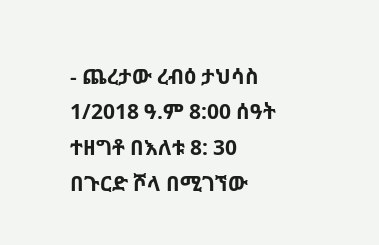- ጨረታው ረብዕ ታህሳስ 1/2018 ዓ.ም 8:00 ሰዓት ተዘግቶ በእለቱ 8: 30 በጉርድ ሾላ በሚገኘው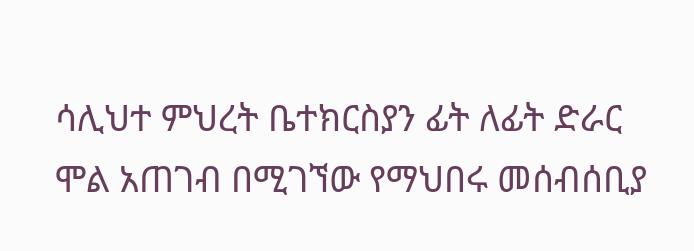ሳሊህተ ምህረት ቤተክርስያን ፊት ለፊት ድራር ሞል አጠገብ በሚገኘው የማህበሩ መሰብሰቢያ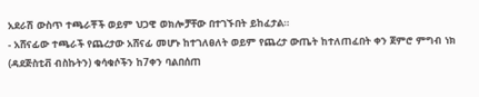አደራሽ ውስጥ ተጫራቾች ወይም ህጋዊ ወክሎቻቸው በተገኙበት ይከፈታል።
- አሸናፊው ተጫራች የጨረታው አሸናፊ መሆኑ ከተገለፀለት ወይም የጨረታ ውጤት ከተለጠፈበት ቀን ጀምሮ ምግብ ነክ (ዳደጅስቲቭ ብስኩትን) ቁሳቁሶችን ከ7ቀን ባልበሰጠ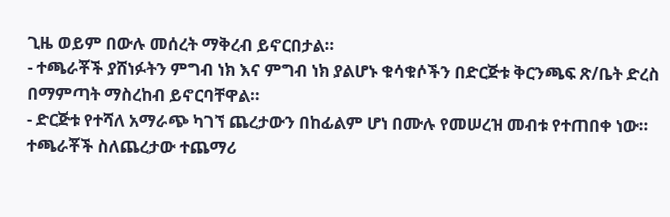ጊዜ ወይም በውሉ መሰረት ማቅረብ ይኖርበታል።
- ተጫራቾች ያሸነፉትን ምግብ ነክ እና ምግብ ነክ ያልሆኑ ቁሳቁሶችን በድርጅቱ ቅርንጫፍ ጽ/ቤት ድረስ በማምጣት ማስረከብ ይኖርባቸዋል።
- ድርጅቱ የተሻለ አማራጭ ካገኘ ጨረታውን በከፊልም ሆነ በሙሉ የመሠረዝ መብቱ የተጠበቀ ነው።
ተጫራቾች ስለጨረታው ተጨማሪ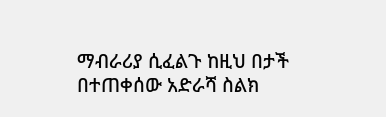ማብራሪያ ሲፈልጉ ከዚህ በታች በተጠቀሰው አድራሻ ስልክ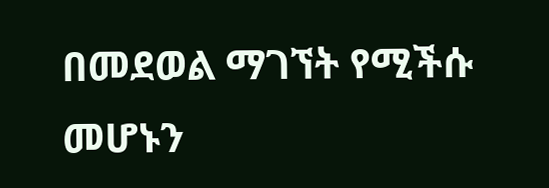በመደወል ማገኘት የሚችሱ መሆኑን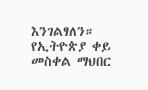እንገልፃለን።
የኢትዮጵያ ቀይ መስቀል ማህበር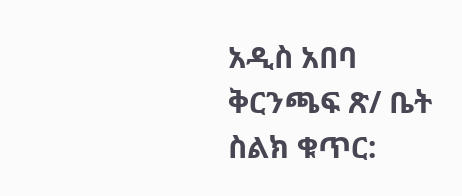አዲስ አበባ ቅርንጫፍ ጽ/ ቤት
ስልክ ቁጥር: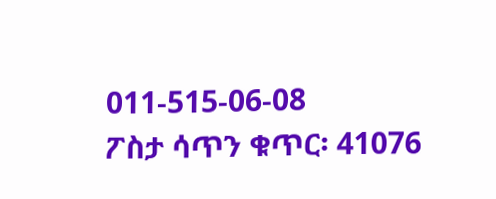011-515-06-08
ፖስታ ሳጥን ቁጥር፡ 41076